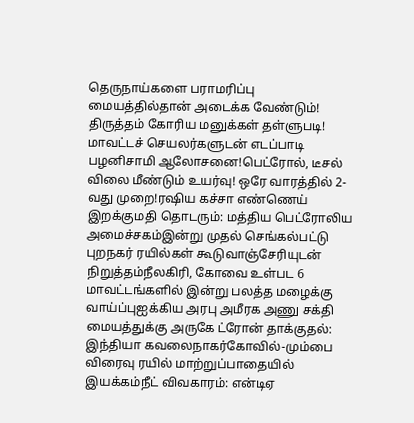தெருநாய்களை பராமரிப்பு மையத்தில்தான் அடைக்க வேண்டும்! திருத்தம் கோரிய மனுக்கள் தள்ளுபடி! மாவட்டச் செயலர்களுடன் எடப்பாடி பழனிசாமி ஆலோசனை!பெட்ரோல், டீசல் விலை மீண்டும் உயர்வு! ஒரே வாரத்தில் 2-வது முறை!ரஷிய கச்சா எண்ணெய் இறக்குமதி தொடரும்: மத்திய பெட்ரோலிய அமைச்சகம்இன்று முதல் செங்கல்பட்டு புறநகர் ரயில்கள் கூடுவாஞ்சேரியுடன் நிறுத்தம்நீலகிரி, கோவை உள்பட 6 மாவட்டங்களில் இன்று பலத்த மழைக்கு வாய்ப்புஐக்கிய அரபு அமீரக அணு சக்தி மையத்துக்கு அருகே ட்ரோன் தாக்குதல்: இந்தியா கவலைநாகர்கோவில்-மும்பை விரைவு ரயில் மாற்றுப்பாதையில் இயக்கம்நீட் விவகாரம்: என்டிஏ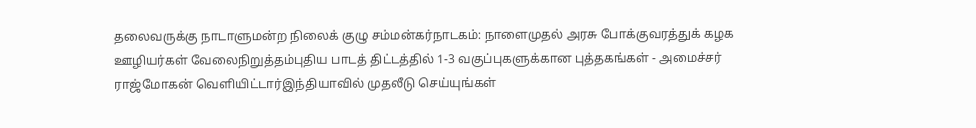தலைவருக்கு நாடாளுமன்ற நிலைக் குழு சம்மன்கர்நாடகம்: நாளைமுதல் அரசு போக்குவரத்துக் கழக ஊழியர்கள் வேலைநிறுத்தம்புதிய பாடத் திட்டத்தில் 1-3 வகுப்புகளுக்கான புத்தகங்கள் - அமைச்சர் ராஜ்மோகன் வெளியிட்டார்இந்தியாவில் முதலீடு செய்யுங்கள்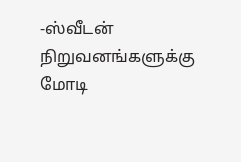-ஸ்வீடன் நிறுவனங்களுக்கு மோடி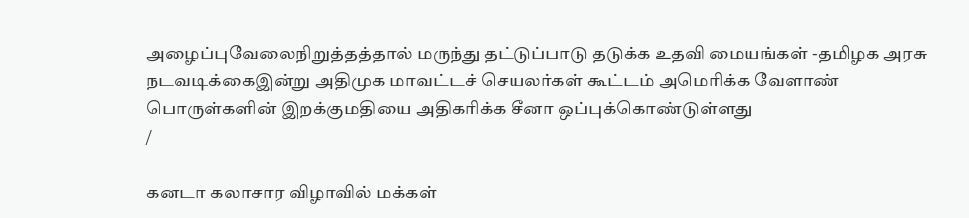அழைப்புவேலைநிறுத்தத்தால் மருந்து தட்டுப்பாடு தடுக்க உதவி மையங்கள் -தமிழக அரசு நடவடிக்கைஇன்று அதிமுக மாவட்டச் செயலர்கள் கூட்டம் அமெரிக்க வேளாண் பொருள்களின் இறக்குமதியை அதிகரிக்க சீனா ஒப்புக்கொண்டுள்ளது
/

கனடா கலாசார விழாவில் மக்கள்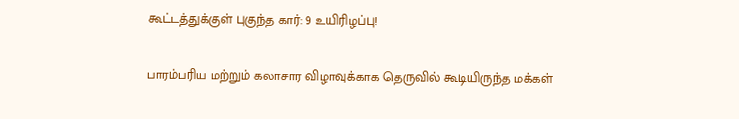கூட்டத்துக்குள் புகுந்த கார்: 9 உயிரிழப்பு!

பாரம்பரிய மற்றும் கலாசார விழாவுக்காக தெருவில் கூடியிருந்த மக்கள்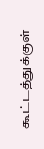கூட்டத்துக்குள்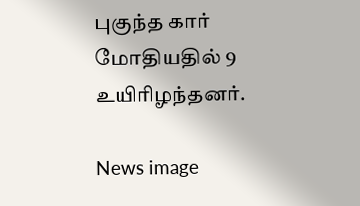புகுந்த கார் மோதியதில் 9 உயிரிழந்தனர்.

News image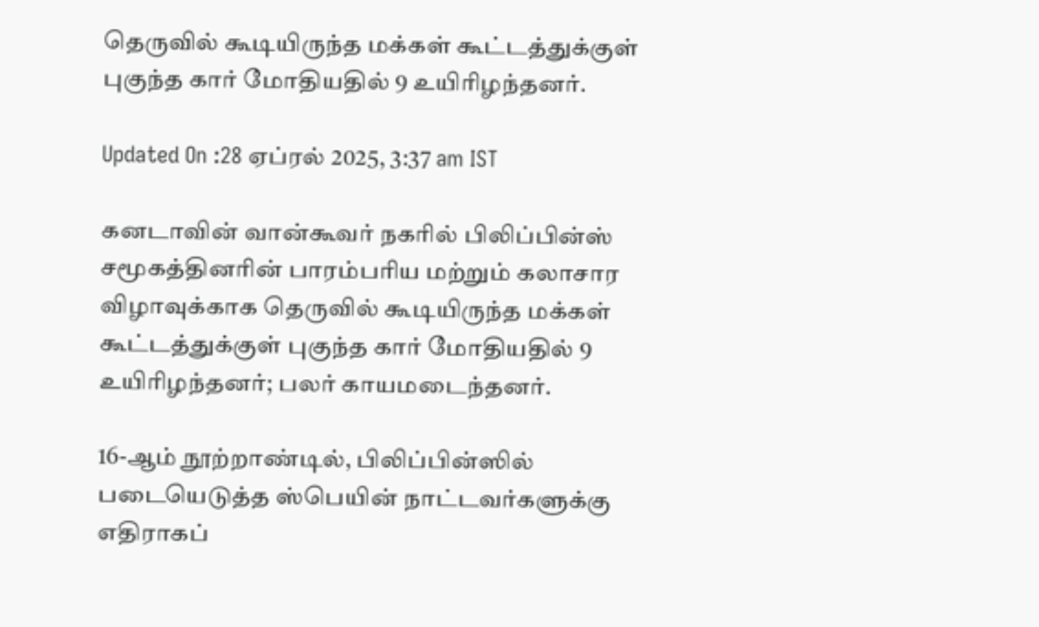தெருவில் கூடியிருந்த மக்கள் கூட்டத்துக்குள் புகுந்த கார் மோதியதில் 9 உயிரிழந்தனர்.

Updated On :28 ஏப்ரல் 2025, 3:37 am IST

கனடாவின் வான்கூவர் நகரில் பிலிப்பின்ஸ் சமூகத்தினரின் பாரம்பரிய மற்றும் கலாசார விழாவுக்காக தெருவில் கூடியிருந்த மக்கள் கூட்டத்துக்குள் புகுந்த கார் மோதியதில் 9 உயிரிழந்தனர்; பலர் காயமடைந்தனர்.

16-ஆம் நூற்றாண்டில், பிலிப்பின்ஸில் படையெடுத்த ஸ்பெயின் நாட்டவர்களுக்கு எதிராகப்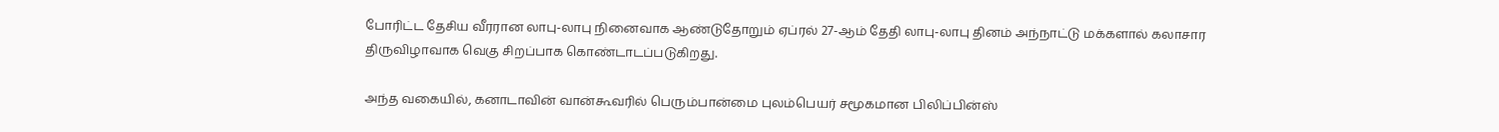போரிட்ட தேசிய வீரரான லாபு-லாபு நினைவாக ஆண்டுதோறும் ஏப்ரல் 27-ஆம் தேதி லாபு-லாபு தினம் அந்நாட்டு மக்களால் கலாசார திருவிழாவாக வெகு சிறப்பாக கொண்டாடப்படுகிறது.

அந்த வகையில், கனாடாவின் வான்கூவரில் பெரும்பான்மை புலம்பெயர் சமூகமான பிலிப்பின்ஸ்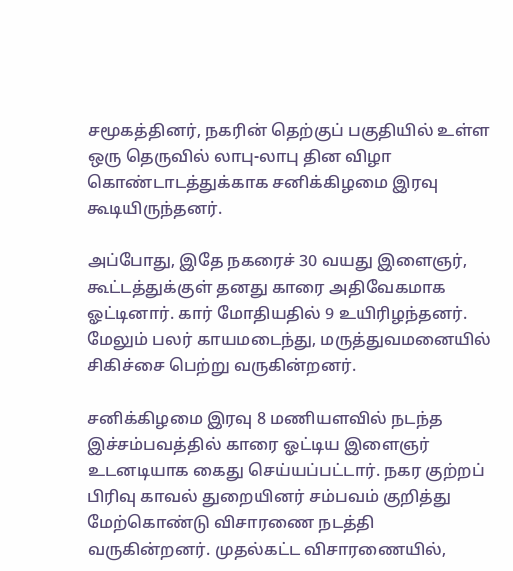சமூகத்தினர், நகரின் தெற்குப் பகுதியில் உள்ள ஒரு தெருவில் லாபு-லாபு தின விழா கொண்டாடத்துக்காக சனிக்கிழமை இரவு கூடியிருந்தனர்.

அப்போது, இதே நகரைச் 30 வயது இளைஞர், கூட்டத்துக்குள் தனது காரை அதிவேகமாக ஓட்டினார். கார் மோதியதில் 9 உயிரிழந்தனர். மேலும் பலர் காயமடைந்து, மருத்துவமனையில் சிகிச்சை பெற்று வருகின்றனர்.

சனிக்கிழமை இரவு 8 மணியளவில் நடந்த இச்சம்பவத்தில் காரை ஓட்டிய இளைஞர் உடனடியாக கைது செய்யப்பட்டார். நகர குற்றப் பிரிவு காவல் துறையினர் சம்பவம் குறித்து மேற்கொண்டு விசாரணை நடத்தி வருகின்றனர். முதல்கட்ட விசாரணையில்,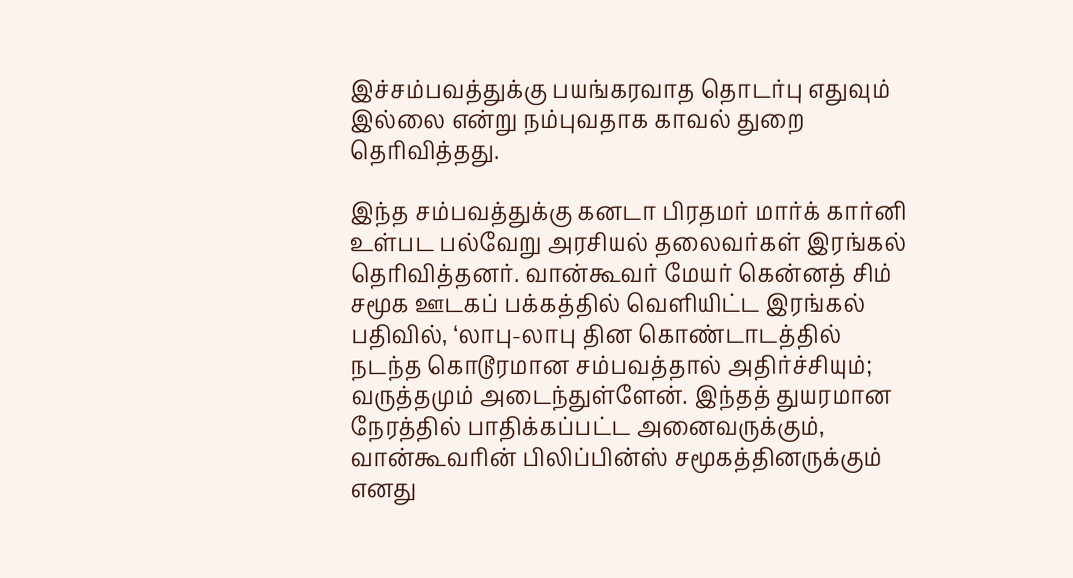இச்சம்பவத்துக்கு பயங்கரவாத தொடர்பு எதுவும் இல்லை என்று நம்புவதாக காவல் துறை தெரிவித்தது.

இந்த சம்பவத்துக்கு கனடா பிரதமர் மார்க் கார்னி உள்பட பல்வேறு அரசியல் தலைவர்கள் இரங்கல் தெரிவித்தனர். வான்கூவர் மேயர் கென்னத் சிம் சமூக ஊடகப் பக்கத்தில் வெளியிட்ட இரங்கல் பதிவில், ‘லாபு-லாபு தின கொண்டாடத்தில் நடந்த கொடூரமான சம்பவத்தால் அதிர்ச்சியும்; வருத்தமும் அடைந்துள்ளேன். இந்தத் துயரமான நேரத்தில் பாதிக்கப்பட்ட அனைவருக்கும், வான்கூவரின் பிலிப்பின்ஸ் சமூகத்தினருக்கும் எனது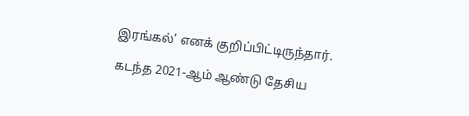இரங்கல்’ எனக் குறிப்பிட்டிருந்தார்.

கடந்த 2021-ஆம் ஆண்டு தேசிய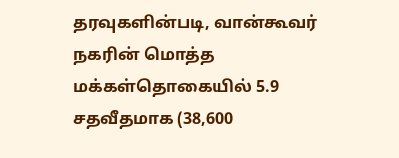தரவுகளின்படி, வான்கூவர் நகரின் மொத்த மக்கள்தொகையில் 5.9 சதவீதமாக (38,600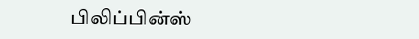பிலிப்பின்ஸ்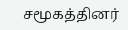சமூகத்தினர்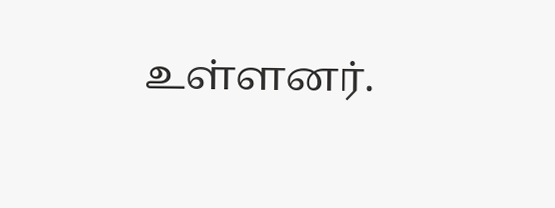உள்ளனர்.